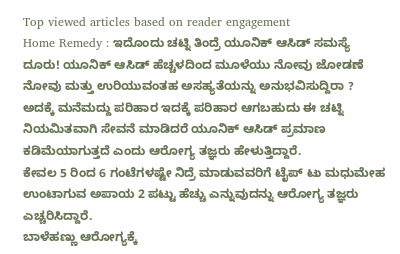Top viewed articles based on reader engagement
Home Remedy : ಇದೊಂದು ಚಟ್ನಿ ತಿಂದ್ರೆ ಯೂನಿಕ್ ಆಸಿಡ್ ಸಮಸ್ಯೆ ದೂರು! ಯೂನಿಕ್ ಆಸಿಡ್ ಹೆಚ್ಚಳದಿಂದ ಮೂಳೆಯು ನೋವು ಜೋಡಣೆ ನೋವು ಮತ್ತು ಉರಿಯುವಂತಹ ಅಸಹ್ಯತೆಯನ್ನು ಅನುಭವಿಸುದ್ದಿರಾ ? ಅದಕ್ಕೆ ಮನೆಮದ್ದು ಪರಿಹಾರ ಇದಕ್ಕೆ ಪರಿಹಾರ ಆಗಬಹುದು ಈ ಚಟ್ನಿ ನಿಯಮಿತವಾಗಿ ಸೇವನೆ ಮಾಡಿದರೆ ಯೂನಿಕ್ ಆಸಿಡ್ ಪ್ರಮಾಣ ಕಡಿಮೆಯಾಗುತ್ತದೆ ಎಂದು ಆರೋಗ್ಯ ತಜ್ಞರು ಹೇಳುತ್ತಿದ್ದಾರೆ.
ಕೇವಲ 5 ರಿಂದ 6 ಗಂಟೆಗಳಷ್ಟೇ ನಿದ್ರೆ ಮಾಡುವವರಿಗೆ ಟೈಪ್ ಟು ಮಧುಮೇಹ ಉಂಟಾಗುವ ಅಪಾಯ 2 ಪಟ್ಟು ಹೆಚ್ಚು ಎನ್ನುವುದನ್ನು ಆರೋಗ್ಯ ತಜ್ಞರು ಎಚ್ಚರಿಸಿದ್ದಾರೆ.
ಬಾಳೆಹಣ್ಣು ಆರೋಗ್ಯಕ್ಕೆ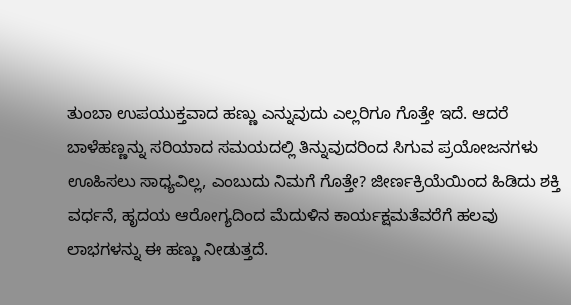ತುಂಬಾ ಉಪಯುಕ್ತವಾದ ಹಣ್ಣು ಎನ್ನುವುದು ಎಲ್ಲರಿಗೂ ಗೊತ್ತೇ ಇದೆ. ಆದರೆ ಬಾಳೆಹಣ್ಣನ್ನು ಸರಿಯಾದ ಸಮಯದಲ್ಲಿ ತಿನ್ನುವುದರಿಂದ ಸಿಗುವ ಪ್ರಯೋಜನಗಳು ಊಹಿಸಲು ಸಾಧ್ಯವಿಲ್ಲ, ಎಂಬುದು ನಿಮಗೆ ಗೊತ್ತೇ? ಜೀರ್ಣಕ್ರಿಯೆಯಿಂದ ಹಿಡಿದು ಶಕ್ತಿ ವರ್ಧನೆ, ಹೃದಯ ಆರೋಗ್ಯದಿಂದ ಮೆದುಳಿನ ಕಾರ್ಯಕ್ಷಮತೆವರೆಗೆ ಹಲವು ಲಾಭಗಳನ್ನು ಈ ಹಣ್ಣು ನೀಡುತ್ತದೆ.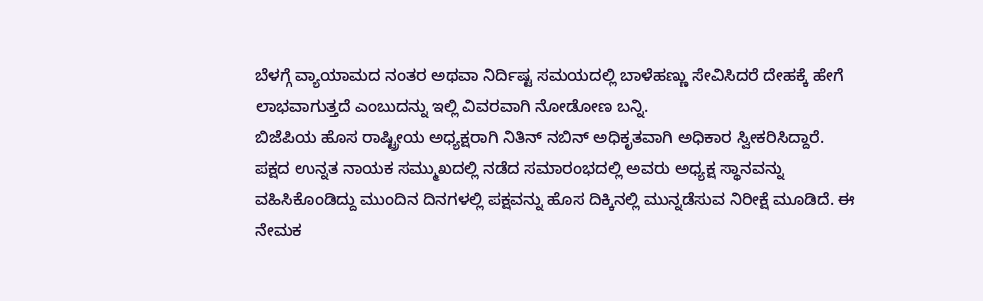ಬೆಳಗ್ಗೆ ವ್ಯಾಯಾಮದ ನಂತರ ಅಥವಾ ನಿರ್ದಿಷ್ಟ ಸಮಯದಲ್ಲಿ ಬಾಳೆಹಣ್ಣು ಸೇವಿಸಿದರೆ ದೇಹಕ್ಕೆ ಹೇಗೆ ಲಾಭವಾಗುತ್ತದೆ ಎಂಬುದನ್ನು ಇಲ್ಲಿ ವಿವರವಾಗಿ ನೋಡೋಣ ಬನ್ನಿ.
ಬಿಜೆಪಿಯ ಹೊಸ ರಾಷ್ಟ್ರೀಯ ಅಧ್ಯಕ್ಷರಾಗಿ ನಿತಿನ್ ನಬಿನ್ ಅಧಿಕೃತವಾಗಿ ಅಧಿಕಾರ ಸ್ವೀಕರಿಸಿದ್ದಾರೆ. ಪಕ್ಷದ ಉನ್ನತ ನಾಯಕ ಸಮ್ಮುಖದಲ್ಲಿ ನಡೆದ ಸಮಾರಂಭದಲ್ಲಿ ಅವರು ಅಧ್ಯಕ್ಷ ಸ್ಥಾನವನ್ನು ವಹಿಸಿಕೊಂಡಿದ್ದು ಮುಂದಿನ ದಿನಗಳಲ್ಲಿ ಪಕ್ಷವನ್ನು ಹೊಸ ದಿಕ್ಕಿನಲ್ಲಿ ಮುನ್ನಡೆಸುವ ನಿರೀಕ್ಷೆ ಮೂಡಿದೆ. ಈ ನೇಮಕ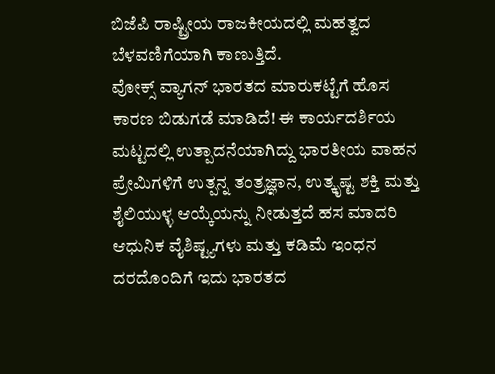ಬಿಜೆಪಿ ರಾಷ್ಟ್ರೀಯ ರಾಜಕೀಯದಲ್ಲಿ ಮಹತ್ವದ ಬೆಳವಣಿಗೆಯಾಗಿ ಕಾಣುತ್ತಿದೆ.
ವೋಕ್ಸ್ ವ್ಯಾಗನ್ ಭಾರತದ ಮಾರುಕಟ್ಟೆಗೆ ಹೊಸ ಕಾರಣ ಬಿಡುಗಡೆ ಮಾಡಿದೆ! ಈ ಕಾರ್ಯದರ್ಶಿಯ ಮಟ್ಟದಲ್ಲಿ ಉತ್ಪಾದನೆಯಾಗಿದ್ದು ಭಾರತೀಯ ವಾಹನ ಪ್ರೇಮಿಗಳಿಗೆ ಉತ್ಪನ್ನ ತಂತ್ರಜ್ಞಾನ, ಉತ್ಕೃಷ್ಟ ಶಕ್ತಿ ಮತ್ತು ಶೈಲಿಯುಳ್ಳ ಆಯ್ಕೆಯನ್ನು ನೀಡುತ್ತದೆ ಹಸ ಮಾದರಿ ಆಧುನಿಕ ವೈಶಿಷ್ಟ್ಯಗಳು ಮತ್ತು ಕಡಿಮೆ ಇಂಧನ ದರದೊಂದಿಗೆ ಇದು ಭಾರತದ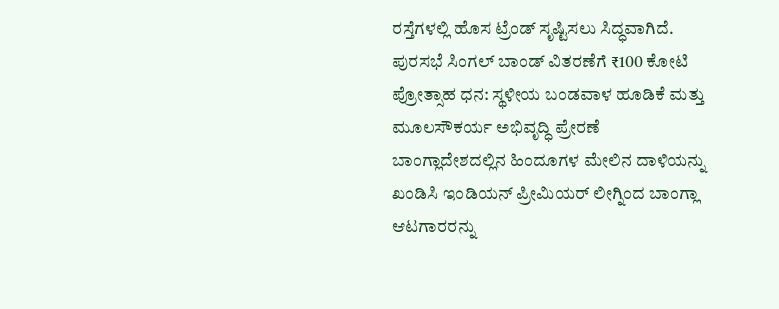ರಸ್ತೆಗಳಲ್ಲಿ ಹೊಸ ಟ್ರೆಂಡ್ ಸೃಷ್ಟಿಸಲು ಸಿದ್ಧವಾಗಿದೆ.
ಪುರಸಭೆ ಸಿಂಗಲ್ ಬಾಂಡ್ ವಿತರಣೆಗೆ ₹100 ಕೋಟಿ ಪ್ರೋತ್ಸಾಹ ಧನ: ಸ್ಥಳೀಯ ಬಂಡವಾಳ ಹೂಡಿಕೆ ಮತ್ತು ಮೂಲಸೌಕರ್ಯ ಅಭಿವೃದ್ಧಿ ಪ್ರೇರಣೆ
ಬಾಂಗ್ಲಾದೇಶದಲ್ಲಿನ ಹಿಂದೂಗಳ ಮೇಲಿನ ದಾಳಿಯನ್ನು ಖಂಡಿಸಿ ಇಂಡಿಯನ್ ಪ್ರೀಮಿಯರ್ ಲೀಗ್ನಿಂದ ಬಾಂಗ್ಲಾ ಆಟಗಾರರನ್ನು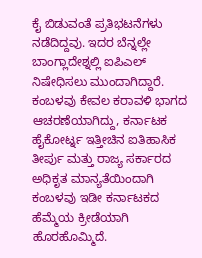ಕೈ ಬಿಡುವಂತೆ ಪ್ರತಿಭಟನೆಗಳು ನಡೆದಿದ್ದವು. ಇದರ ಬೆನ್ನಲ್ಲೇ ಬಾಂಗ್ಲಾದೇಶ್ನಲ್ಲಿ ಐಪಿಎಲ್ ನಿಷೇಧಿಸಲು ಮುಂದಾಗಿದ್ದಾರೆ.
ಕಂಬಳವು ಕೇವಲ ಕರಾವಳಿ ಭಾಗದ ಆಚರಣೆಯಾಗಿದ್ದು, ಕರ್ನಾಟಕ ಹೈಕೋರ್ಟ್ನ ಇತ್ತೀಚಿನ ಐತಿಹಾಸಿಕ ತೀರ್ಪು ಮತ್ತು ರಾಜ್ಯ ಸರ್ಕಾರದ ಅಧಿಕೃತ ಮಾನ್ಯತೆಯಿಂದಾಗಿ ಕಂಬಳವು ಇಡೀ ಕರ್ನಾಟಕದ ಹೆಮ್ಮೆಯ ಕ್ರೀಡೆಯಾಗಿ ಹೊರಹೊಮ್ಮಿದೆ.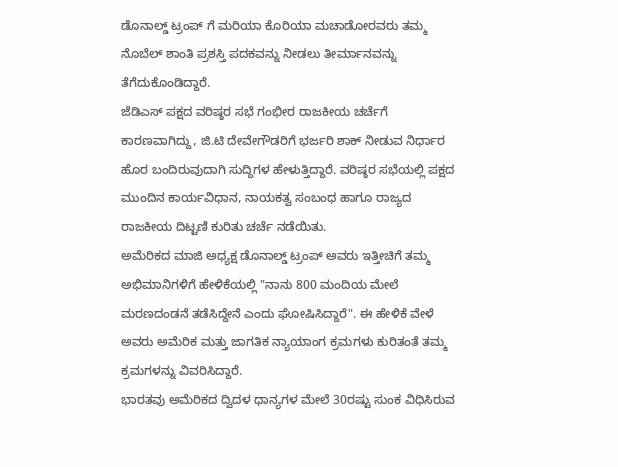ಡೊನಾಲ್ಡ್ ಟ್ರಂಪ್ ಗೆ ಮರಿಯಾ ಕೊರಿಯಾ ಮಚಾಡೋರವರು ತಮ್ಮ ನೊಬೆಲ್ ಶಾಂತಿ ಪ್ರಶಸ್ತಿ ಪದಕವನ್ನು ನೀಡಲು ತೀರ್ಮಾನವನ್ನು ತೆಗೆದುಕೊಂಡಿದ್ದಾರೆ.
ಜೆಡಿಎಸ್ ಪಕ್ಷದ ವರಿಷ್ಠರ ಸಭೆ ಗಂಭೀರ ರಾಜಕೀಯ ಚರ್ಚೆಗೆ ಕಾರಣವಾಗಿದ್ದು, ಜಿ.ಟಿ ದೇವೇಗೌಡರಿಗೆ ಭರ್ಜರಿ ಶಾಕ್ ನೀಡುವ ನಿರ್ಧಾರ ಹೊರ ಬಂದಿರುವುದಾಗಿ ಸುದ್ದಿಗಳ ಹೇಳುತ್ತಿದ್ದಾರೆ. ವರಿಷ್ಠರ ಸಭೆಯಲ್ಲಿ ಪಕ್ಷದ ಮುಂದಿನ ಕಾರ್ಯವಿಧಾನ, ನಾಯಕತ್ವ ಸಂಬಂಧ ಹಾಗೂ ರಾಜ್ಯದ ರಾಜಕೀಯ ದಿಟ್ಟಣಿ ಕುರಿತು ಚರ್ಚೆ ನಡೆಯಿತು.
ಅಮೆರಿಕದ ಮಾಜಿ ಅಧ್ಯಕ್ಷ ಡೊನಾಲ್ಡ್ ಟ್ರಂಪ್ ಅವರು ಇತ್ತೀಚಿಗೆ ತಮ್ಮ ಅಭಿಮಾನಿಗಳಿಗೆ ಹೇಳಿಕೆಯಲ್ಲಿ "ನಾನು 800 ಮಂದಿಯ ಮೇಲೆ ಮರಣದಂಡನೆ ತಡೆಸಿದ್ದೇನೆ ಎಂದು ಘೋಷಿಸಿದ್ದಾರೆ". ಈ ಹೇಳಿಕೆ ವೇಳೆ ಅವರು ಅಮೆರಿಕ ಮತ್ತು ಜಾಗತಿಕ ನ್ಯಾಯಾಂಗ ಕ್ರಮಗಳು ಕುರಿತಂತೆ ತಮ್ಮ ಕ್ರಮಗಳನ್ನು ವಿವರಿಸಿದ್ದಾರೆ.
ಭಾರತವು ಅಮೆರಿಕದ ದ್ವಿದಳ ಧಾನ್ಯಗಳ ಮೇಲೆ 30ರಷ್ಟು ಸುಂಕ ವಿಧಿಸಿರುವ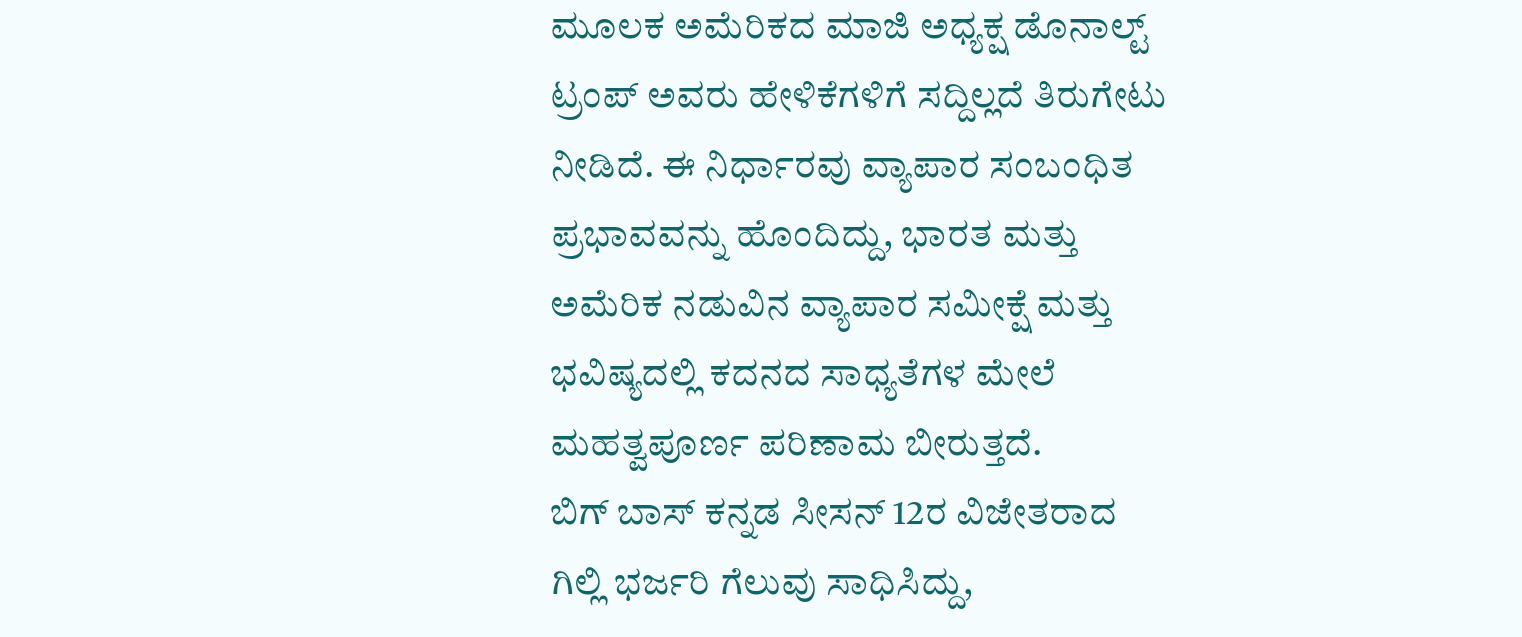ಮೂಲಕ ಅಮೆರಿಕದ ಮಾಜಿ ಅಧ್ಯಕ್ಷ ಡೊನಾಲ್ಟ್ ಟ್ರಂಪ್ ಅವರು ಹೇಳಿಕೆಗಳಿಗೆ ಸದ್ದಿಲ್ಲದೆ ತಿರುಗೇಟು ನೀಡಿದೆ. ಈ ನಿರ್ಧಾರವು ವ್ಯಾಪಾರ ಸಂಬಂಧಿತ ಪ್ರಭಾವವನ್ನು ಹೊಂದಿದ್ದು, ಭಾರತ ಮತ್ತು ಅಮೆರಿಕ ನಡುವಿನ ವ್ಯಾಪಾರ ಸಮೀಕ್ಷೆ ಮತ್ತು ಭವಿಷ್ಯದಲ್ಲಿ ಕದನದ ಸಾಧ್ಯತೆಗಳ ಮೇಲೆ ಮಹತ್ವಪೂರ್ಣ ಪರಿಣಾಮ ಬೀರುತ್ತದೆ.
ಬಿಗ್ ಬಾಸ್ ಕನ್ನಡ ಸೀಸನ್ 12ರ ವಿಜೇತರಾದ ಗಿಲ್ಲಿ ಭರ್ಜರಿ ಗೆಲುವು ಸಾಧಿಸಿದ್ದು,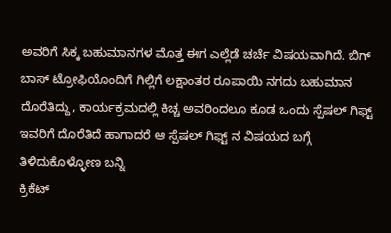ಅವರಿಗೆ ಸಿಕ್ಕ ಬಹುಮಾನಗಳ ಮೊತ್ತ ಈಗ ಎಲ್ಲೆಡೆ ಚರ್ಚೆ ವಿಷಯವಾಗಿದೆ. ಬಿಗ್ ಬಾಸ್ ಟ್ರೋಫಿಯೊಂದಿಗೆ ಗಿಲ್ಲಿಗೆ ಲಕ್ಷಾಂತರ ರೂಪಾಯಿ ನಗದು ಬಹುಮಾನ ದೊರೆತಿದ್ದು, ಕಾರ್ಯಕ್ರಮದಲ್ಲಿ ಕಿಚ್ಚ ಅವರಿಂದಲೂ ಕೂಡ ಒಂದು ಸ್ಪೆಷಲ್ ಗಿಫ್ಟ್ ಇವರಿಗೆ ದೊರೆತಿದೆ ಹಾಗಾದರೆ ಆ ಸ್ಪೆಷಲ್ ಗಿಫ್ಟ್ ನ ವಿಷಯದ ಬಗ್ಗೆ ತಿಳಿದುಕೊಳ್ಳೋಣ ಬನ್ನಿ
ಕ್ರಿಕೆಟ್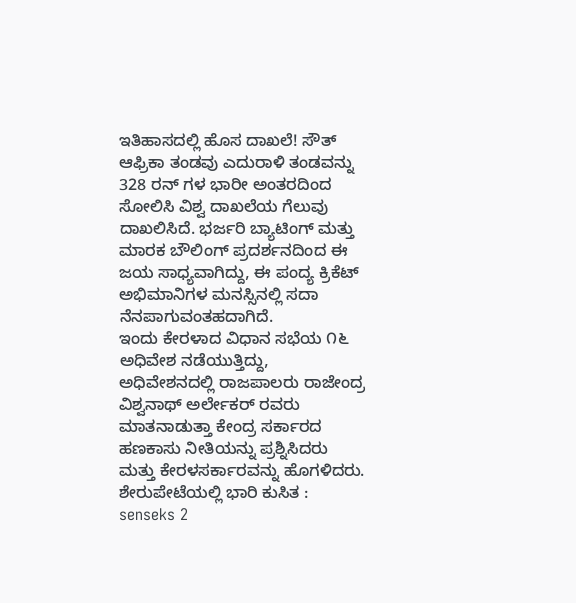ಇತಿಹಾಸದಲ್ಲಿ ಹೊಸ ದಾಖಲೆ! ಸೌತ್ ಆಫ್ರಿಕಾ ತಂಡವು ಎದುರಾಳಿ ತಂಡವನ್ನು 328 ರನ್ ಗಳ ಭಾರೀ ಅಂತರದಿಂದ ಸೋಲಿಸಿ ವಿಶ್ವ ದಾಖಲೆಯ ಗೆಲುವು ದಾಖಲಿಸಿದೆ. ಭರ್ಜರಿ ಬ್ಯಾಟಿಂಗ್ ಮತ್ತು ಮಾರಕ ಬೌಲಿಂಗ್ ಪ್ರದರ್ಶನದಿಂದ ಈ ಜಯ ಸಾಧ್ಯವಾಗಿದ್ದು, ಈ ಪಂದ್ಯ ಕ್ರಿಕೆಟ್ ಅಭಿಮಾನಿಗಳ ಮನಸ್ಸಿನಲ್ಲಿ ಸದಾ ನೆನಪಾಗುವಂತಹದಾಗಿದೆ.
ಇಂದು ಕೇರಳಾದ ವಿಧಾನ ಸಭೆಯ ೧೬ ಅಧಿವೇಶ ನಡೆಯುತ್ತಿದ್ದು, ಅಧಿವೇಶನದಲ್ಲಿ ರಾಜಪಾಲರು ರಾಜೇಂದ್ರ ವಿಶ್ವನಾಥ್ ಅರ್ಲೇಕರ್ ರವರು ಮಾತನಾಡುತ್ತಾ ಕೇಂದ್ರ ಸರ್ಕಾರದ ಹಣಕಾಸು ನೀತಿಯನ್ನು ಪ್ರಶ್ನಿಸಿದರು ಮತ್ತು ಕೇರಳಸರ್ಕಾರವನ್ನು ಹೊಗಳಿದರು.
ಶೇರುಪೇಟೆಯಲ್ಲಿ ಭಾರಿ ಕುಸಿತ : senseks 2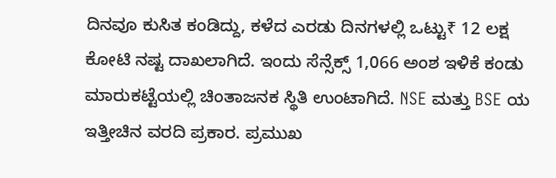ದಿನವೂ ಕುಸಿತ ಕಂಡಿದ್ದು, ಕಳೆದ ಎರಡು ದಿನಗಳಲ್ಲಿ ಒಟ್ಟು₹ 12 ಲಕ್ಷ ಕೋಟಿ ನಷ್ಟ ದಾಖಲಾಗಿದೆ. ಇಂದು ಸೆನ್ಸೆಕ್ಸ್ 1,066 ಅಂಶ ಇಳಿಕೆ ಕಂಡು ಮಾರುಕಟ್ಟೆಯಲ್ಲಿ ಚಿಂತಾಜನಕ ಸ್ಥಿತಿ ಉಂಟಾಗಿದೆ. NSE ಮತ್ತು BSE ಯ ಇತ್ತೀಚಿನ ವರದಿ ಪ್ರಕಾರ. ಪ್ರಮುಖ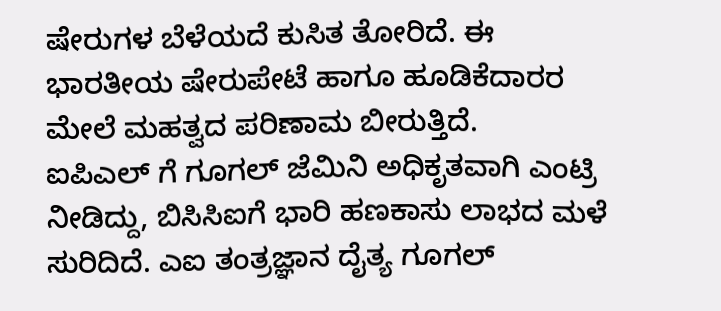ಷೇರುಗಳ ಬೆಳೆಯದೆ ಕುಸಿತ ತೋರಿದೆ. ಈ ಭಾರತೀಯ ಷೇರುಪೇಟೆ ಹಾಗೂ ಹೂಡಿಕೆದಾರರ ಮೇಲೆ ಮಹತ್ವದ ಪರಿಣಾಮ ಬೀರುತ್ತಿದೆ.
ಐಪಿಎಲ್ ಗೆ ಗೂಗಲ್ ಜೆಮಿನಿ ಅಧಿಕೃತವಾಗಿ ಎಂಟ್ರಿ ನೀಡಿದ್ದು, ಬಿಸಿಸಿಐಗೆ ಭಾರಿ ಹಣಕಾಸು ಲಾಭದ ಮಳೆ ಸುರಿದಿದೆ. ಎಐ ತಂತ್ರಜ್ಞಾನ ದೈತ್ಯ ಗೂಗಲ್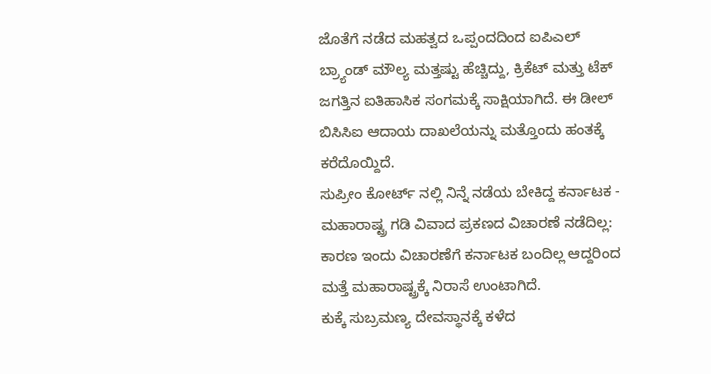ಜೊತೆಗೆ ನಡೆದ ಮಹತ್ವದ ಒಪ್ಪಂದದಿಂದ ಐಪಿಎಲ್ ಬ್ರ್ಯಾಂಡ್ ಮೌಲ್ಯ ಮತ್ತಷ್ಟು ಹೆಚ್ಚಿದ್ದು, ಕ್ರಿಕೆಟ್ ಮತ್ತು ಟೆಕ್ ಜಗತ್ತಿನ ಐತಿಹಾಸಿಕ ಸಂಗಮಕ್ಕೆ ಸಾಕ್ಷಿಯಾಗಿದೆ. ಈ ಡೀಲ್ ಬಿಸಿಸಿಐ ಆದಾಯ ದಾಖಲೆಯನ್ನು ಮತ್ತೊಂದು ಹಂತಕ್ಕೆ ಕರೆದೊಯ್ದಿದೆ.
ಸುಪ್ರೀಂ ಕೋರ್ಟ್ ನಲ್ಲಿ ನಿನ್ನೆ ನಡೆಯ ಬೇಕಿದ್ದ ಕರ್ನಾಟಕ - ಮಹಾರಾಷ್ಟ್ರ ಗಡಿ ವಿವಾದ ಪ್ರಕಣದ ವಿಚಾರಣೆ ನಡೆದಿಲ್ಲ: ಕಾರಣ ಇಂದು ವಿಚಾರಣೆಗೆ ಕರ್ನಾಟಕ ಬಂದಿಲ್ಲ ಆದ್ದರಿಂದ ಮತ್ತೆ ಮಹಾರಾಷ್ಟ್ರಕ್ಕೆ ನಿರಾಸೆ ಉಂಟಾಗಿದೆ.
ಕುಕ್ಕೆ ಸುಬ್ರಮಣ್ಯ ದೇವಸ್ಥಾನಕ್ಕೆ ಕಳೆದ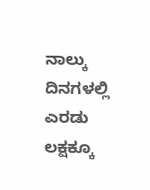ನಾಲ್ಕು ದಿನಗಳಲ್ಲಿ ಎರಡು ಲಕ್ಷಕ್ಕೂ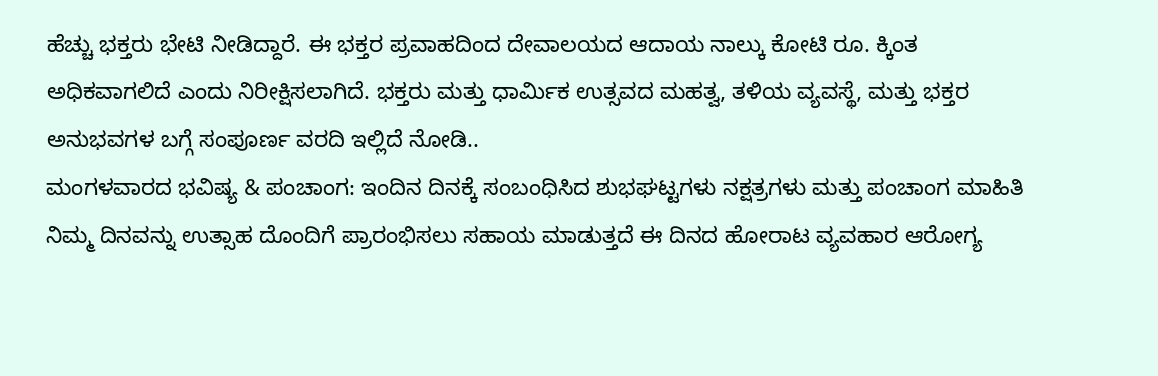ಹೆಚ್ಚು ಭಕ್ತರು ಭೇಟಿ ನೀಡಿದ್ದಾರೆ. ಈ ಭಕ್ತರ ಪ್ರವಾಹದಿಂದ ದೇವಾಲಯದ ಆದಾಯ ನಾಲ್ಕು ಕೋಟಿ ರೂ. ಕ್ಕಿಂತ ಅಧಿಕವಾಗಲಿದೆ ಎಂದು ನಿರೀಕ್ಷಿಸಲಾಗಿದೆ. ಭಕ್ತರು ಮತ್ತು ಧಾರ್ಮಿಕ ಉತ್ಸವದ ಮಹತ್ವ, ತಳಿಯ ವ್ಯವಸ್ಥೆ, ಮತ್ತು ಭಕ್ತರ ಅನುಭವಗಳ ಬಗ್ಗೆ ಸಂಪೂರ್ಣ ವರದಿ ಇಲ್ಲಿದೆ ನೋಡಿ..
ಮಂಗಳವಾರದ ಭವಿಷ್ಯ & ಪಂಚಾಂಗ: ಇಂದಿನ ದಿನಕ್ಕೆ ಸಂಬಂಧಿಸಿದ ಶುಭಘಟ್ಟಗಳು ನಕ್ಷತ್ರಗಳು ಮತ್ತು ಪಂಚಾಂಗ ಮಾಹಿತಿ ನಿಮ್ಮ ದಿನವನ್ನು ಉತ್ಸಾಹ ದೊಂದಿಗೆ ಪ್ರಾರಂಭಿಸಲು ಸಹಾಯ ಮಾಡುತ್ತದೆ ಈ ದಿನದ ಹೋರಾಟ ವ್ಯವಹಾರ ಆರೋಗ್ಯ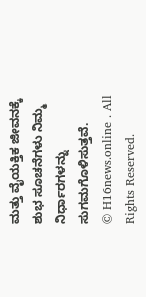ಮತ್ತು ವೈಯಕ್ತಿಕ ಜೀವನಕ್ಕೆ ಶುಭ ಸೂಚನೆಗಳು ನಿಮ್ಮ ನಿರ್ಧಾರಗಳನ್ನು ಸುಗಮಗೊಳಿಸುತ್ತವೆ.
© H16news.online . All Rights Reserved.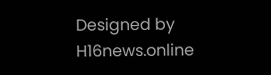Designed by H16news.online